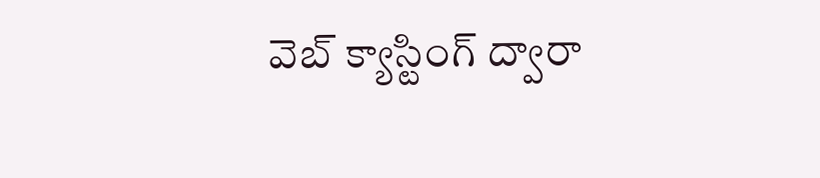వెబ్ క్యాస్టింగ్ ద్వారా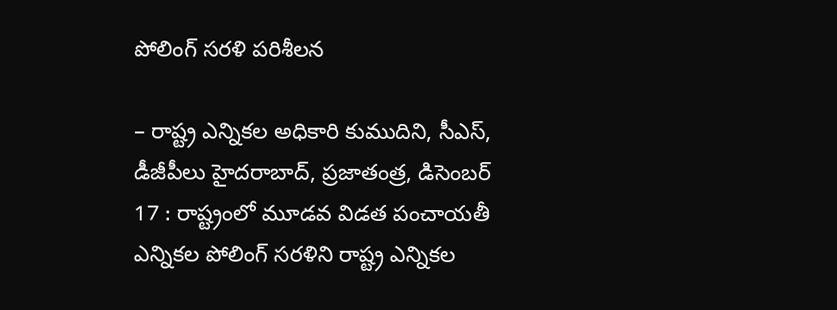పోలింగ్ సరళి పరిశీలన

– రాష్ట్ర ఎన్నికల అధికారి కుముదిని, సీఎస్, డీజీపీలు హైదరాబాద్, ప్రజాతంత్ర, డిసెంబర్ 17 : రాష్ట్రంలో మూడవ విడత పంచాయతీ ఎన్నికల పోలింగ్ సరళిని రాష్ట్ర ఎన్నికల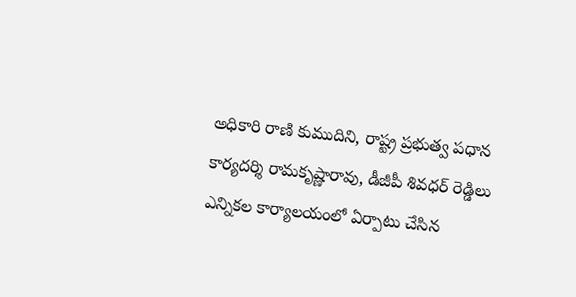అధికారి రాణి కుముదిని, రాష్ట్ర ప్రభుత్వ పధాన కార్యదర్శి రామకృష్ణారావు, డీజీపీ శివధర్ రెడ్డిలు ఎన్నికల కార్యాలయంలో ఏర్పాటు చేసిన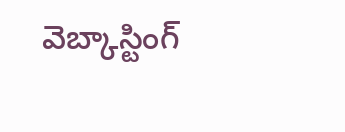వెబ్కాస్టింగ్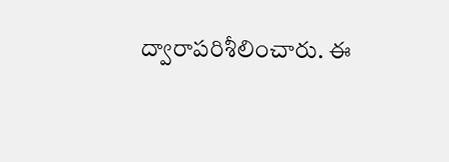ద్వారాపరిశీలించారు. ఈ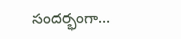సందర్భంగా…